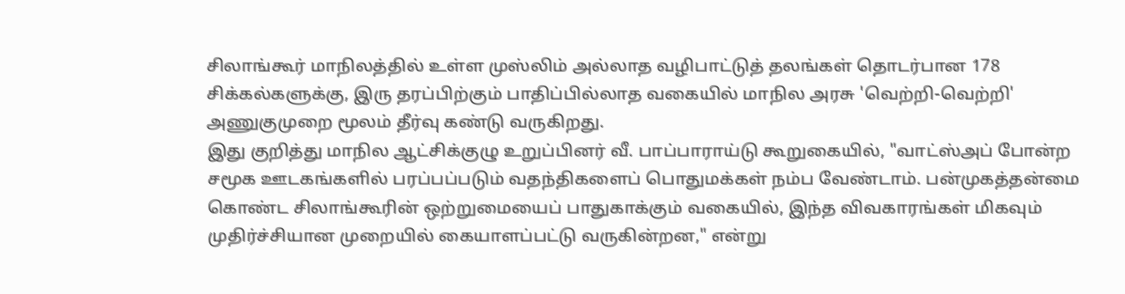சிலாங்கூர் மாநிலத்தில் உள்ள முஸ்லிம் அல்லாத வழிபாட்டுத் தலங்கள் தொடர்பான 178 சிக்கல்களுக்கு, இரு தரப்பிற்கும் பாதிப்பில்லாத வகையில் மாநில அரசு 'வெற்றி-வெற்றி' அணுகுமுறை மூலம் தீர்வு கண்டு வருகிறது.
இது குறித்து மாநில ஆட்சிக்குழு உறுப்பினர் வீ. பாப்பாராய்டு கூறுகையில், "வாட்ஸ்அப் போன்ற சமூக ஊடகங்களில் பரப்பப்படும் வதந்திகளைப் பொதுமக்கள் நம்ப வேண்டாம். பன்முகத்தன்மை கொண்ட சிலாங்கூரின் ஒற்றுமையைப் பாதுகாக்கும் வகையில், இந்த விவகாரங்கள் மிகவும் முதிர்ச்சியான முறையில் கையாளப்பட்டு வருகின்றன," என்று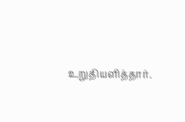உறுதியளித்தார்.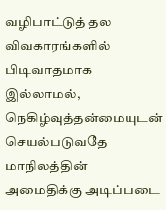வழிபாட்டுத் தல விவகாரங்களில் பிடிவாதமாக இல்லாமல், நெகிழ்வுத்தன்மையுடன் செயல்படுவதே மாநிலத்தின் அமைதிக்கு அடிப்படை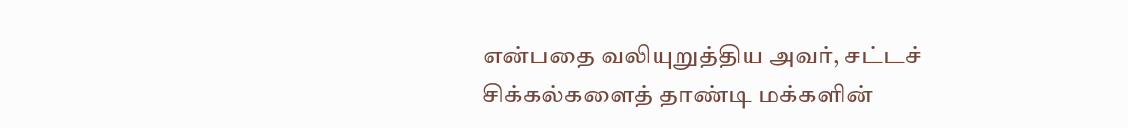என்பதை வலியுறுத்திய அவர், சட்டச் சிக்கல்களைத் தாண்டி மக்களின்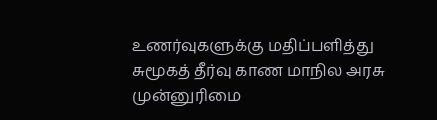உணர்வுகளுக்கு மதிப்பளித்து சுமூகத் தீர்வு காண மாநில அரசு முன்னுரிமை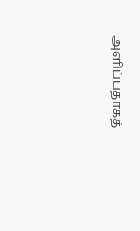அளிப்பதாகத்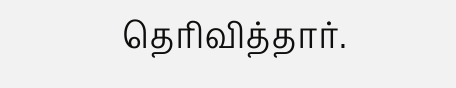தெரிவித்தார்.